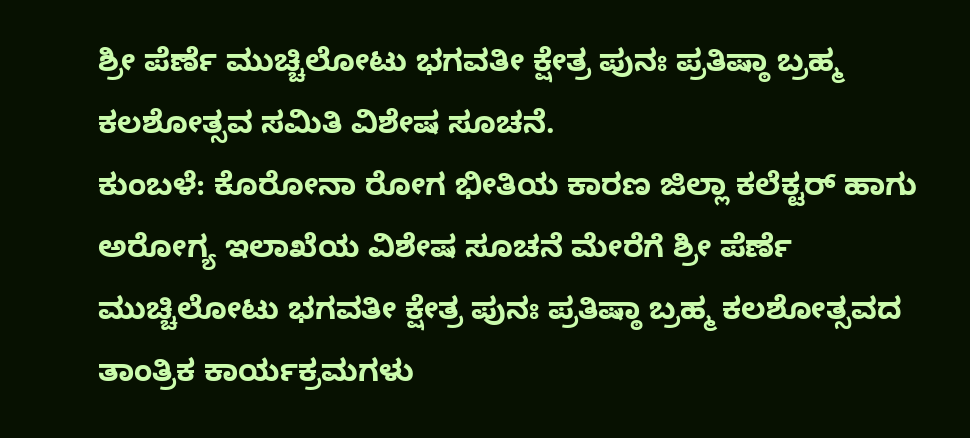ಶ್ರೀ ಪೆರ್ಣೆ ಮುಚ್ಚಿಲೋಟು ಭಗವತೀ ಕ್ಷೇತ್ರ ಪುನಃ ಪ್ರತಿಷ್ಠಾ ಬ್ರಹ್ಮ ಕಲಶೋತ್ಸವ ಸಮಿತಿ ವಿಶೇಷ ಸೂಚನೆ.
ಕುಂಬಳೆ: ಕೊರೋನಾ ರೋಗ ಭೀತಿಯ ಕಾರಣ ಜಿಲ್ಲಾ ಕಲೆಕ್ಟರ್ ಹಾಗು ಅರೋಗ್ಯ ಇಲಾಖೆಯ ವಿಶೇಷ ಸೂಚನೆ ಮೇರೆಗೆ ಶ್ರೀ ಪೆರ್ಣೆ ಮುಚ್ಚಿಲೋಟು ಭಗವತೀ ಕ್ಷೇತ್ರ ಪುನಃ ಪ್ರತಿಷ್ಠಾ ಬ್ರಹ್ಮ ಕಲಶೋತ್ಸವದ ತಾಂತ್ರಿಕ ಕಾರ್ಯಕ್ರಮಗಳು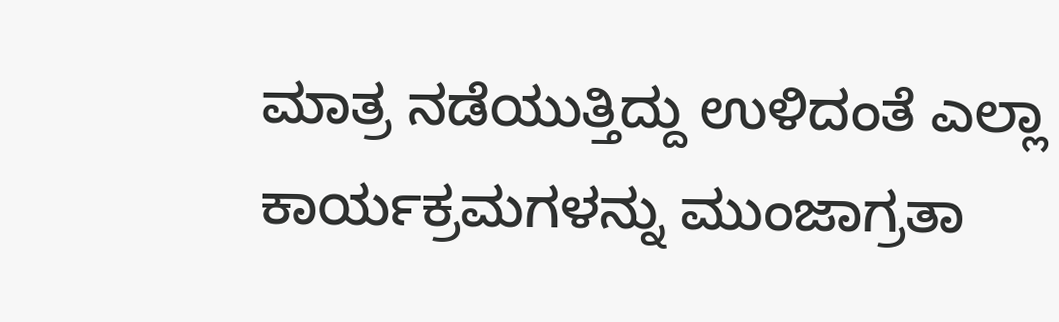ಮಾತ್ರ ನಡೆಯುತ್ತಿದ್ದು ಉಳಿದಂತೆ ಎಲ್ಲಾ ಕಾರ್ಯಕ್ರಮಗಳನ್ನು ಮುಂಜಾಗ್ರತಾ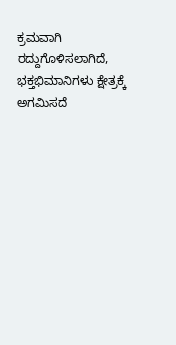ಕ್ರಮವಾಗಿ ರದ್ದುಗೊಳಿಸಲಾಗಿದೆ, ಭಕ್ತಭಿಮಾನಿಗಳು ಕ್ಷೇತ್ರಕ್ಕೆ ಅಗಮಿಸದೆ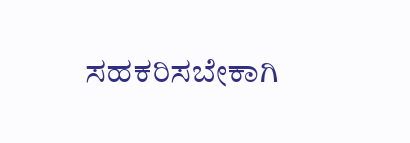ಸಹಕರಿಸಬೇಕಾಗಿ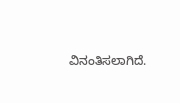ವಿನಂತಿಸಲಾಗಿದೆ.